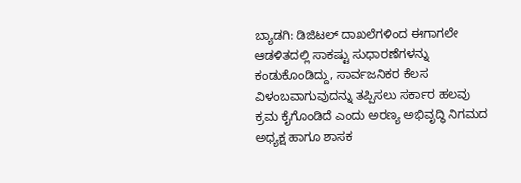ಬ್ಯಾಡಗಿ: ಡಿಜಿಟಲ್ ದಾಖಲೆಗಳಿಂದ ಈಗಾಗಲೇ ಆಡಳಿತದಲ್ಲಿ ಸಾಕಷ್ಟು ಸುಧಾರಣೆಗಳನ್ನು ಕಂಡುಕೊಂಡಿದ್ದು, ಸಾರ್ವಜನಿಕರ ಕೆಲಸ ವಿಳಂಬವಾಗುವುದನ್ನು ತಪ್ಪಿಸಲು ಸರ್ಕಾರ ಹಲವು ಕ್ರಮ ಕೈಗೊಂಡಿದೆ ಎಂದು ಅರಣ್ಯ ಅಭಿವೃದ್ಧಿ ನಿಗಮದ ಅಧ್ಯಕ್ಷ ಹಾಗೂ ಶಾಸಕ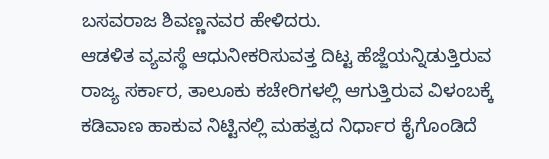ಬಸವರಾಜ ಶಿವಣ್ಣನವರ ಹೇಳಿದರು.
ಆಡಳಿತ ವ್ಯವಸ್ಥೆ ಆಧುನೀಕರಿಸುವತ್ತ ದಿಟ್ಟ ಹೆಜ್ಜೆಯನ್ನಿಡುತ್ತಿರುವ ರಾಜ್ಯ ಸರ್ಕಾರ, ತಾಲೂಕು ಕಚೇರಿಗಳಲ್ಲಿ ಆಗುತ್ತಿರುವ ವಿಳಂಬಕ್ಕೆ ಕಡಿವಾಣ ಹಾಕುವ ನಿಟ್ಟಿನಲ್ಲಿ ಮಹತ್ವದ ನಿರ್ಧಾರ ಕೈಗೊಂಡಿದೆ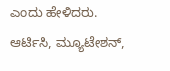ಎಂದು ಹೇಳಿದರು.
ಆರ್ಟಿಸಿ, ಮ್ಯೂಟೇಶನ್,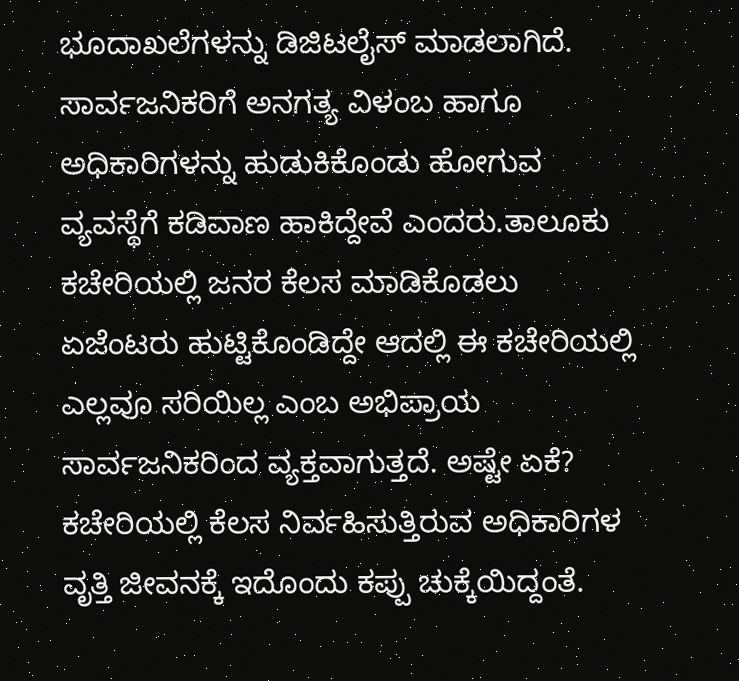ಭೂದಾಖಲೆಗಳನ್ನು ಡಿಜಿಟಲೈಸ್ ಮಾಡಲಾಗಿದೆ. ಸಾರ್ವಜನಿಕರಿಗೆ ಅನಗತ್ಯ ವಿಳಂಬ ಹಾಗೂ ಅಧಿಕಾರಿಗಳನ್ನು ಹುಡುಕಿಕೊಂಡು ಹೋಗುವ ವ್ಯವಸ್ಥೆಗೆ ಕಡಿವಾಣ ಹಾಕಿದ್ದೇವೆ ಎಂದರು.ತಾಲೂಕು ಕಚೇರಿಯಲ್ಲಿ ಜನರ ಕೆಲಸ ಮಾಡಿಕೊಡಲು ಏಜೆಂಟರು ಹುಟ್ಟಿಕೊಂಡಿದ್ದೇ ಆದಲ್ಲಿ ಈ ಕಚೇರಿಯಲ್ಲಿ ಎಲ್ಲವೂ ಸರಿಯಿಲ್ಲ ಎಂಬ ಅಭಿಪ್ರಾಯ ಸಾರ್ವಜನಿಕರಿಂದ ವ್ಯಕ್ತವಾಗುತ್ತದೆ. ಅಷ್ಟೇ ಏಕೆ? ಕಚೇರಿಯಲ್ಲಿ ಕೆಲಸ ನಿರ್ವಹಿಸುತ್ತಿರುವ ಅಧಿಕಾರಿಗಳ ವೃತ್ತಿ ಜೀವನಕ್ಕೆ ಇದೊಂದು ಕಪ್ಪು ಚುಕ್ಕೆಯಿದ್ದಂತೆ.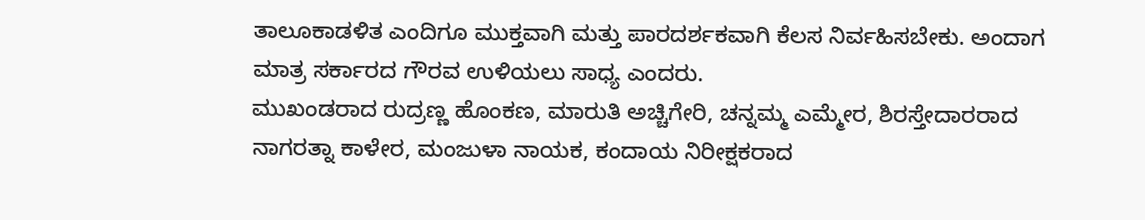ತಾಲೂಕಾಡಳಿತ ಎಂದಿಗೂ ಮುಕ್ತವಾಗಿ ಮತ್ತು ಪಾರದರ್ಶಕವಾಗಿ ಕೆಲಸ ನಿರ್ವಹಿಸಬೇಕು. ಅಂದಾಗ ಮಾತ್ರ ಸರ್ಕಾರದ ಗೌರವ ಉಳಿಯಲು ಸಾಧ್ಯ ಎಂದರು.
ಮುಖಂಡರಾದ ರುದ್ರಣ್ಣ ಹೊಂಕಣ, ಮಾರುತಿ ಅಚ್ಚಿಗೇರಿ, ಚನ್ನಮ್ಮ ಎಮ್ಮೇರ, ಶಿರಸ್ತೇದಾರರಾದ ನಾಗರತ್ನಾ ಕಾಳೇರ, ಮಂಜುಳಾ ನಾಯಕ, ಕಂದಾಯ ನಿರೀಕ್ಷಕರಾದ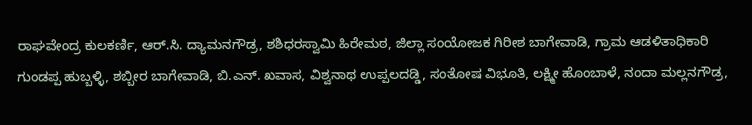ರಾಘವೇಂದ್ರ ಕುಲಕರ್ಣಿ, ಆರ್.ಸಿ. ದ್ಯಾಮನಗೌಡ್ರ, ಶಶಿಧರಸ್ವಾಮಿ ಹಿರೇಮಠ, ಜಿಲ್ಲಾ ಸಂಯೋಜಕ ಗಿರೀಶ ಬಾಗೇವಾಡಿ, ಗ್ರಾಮ ಆಡಳಿತಾಧಿಕಾರಿ ಗುಂಡಪ್ಪ ಹುಬ್ಬಳ್ಳಿ, ಶಬ್ಬೀರ ಬಾಗೇವಾಡಿ, ಬಿ.ಎನ್. ಖವಾಸ, ವಿಶ್ವನಾಥ ಉಪ್ಪಲದಡ್ಡಿ, ಸಂತೋಷ ವಿಭೂತಿ, ಲಕ್ಷ್ಮೀ ಹೊಂಬಾಳೆ, ನಂದಾ ಮಲ್ಲನಗೌಡ್ರ,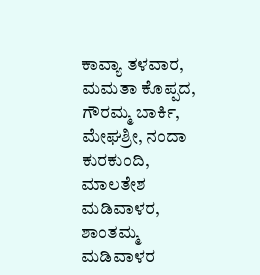ಕಾವ್ಯಾ ತಳವಾರ, ಮಮತಾ ಕೊಪ್ಪದ, ಗೌರಮ್ಮ ಬಾರ್ಕಿ, ಮೇಘಶ್ರೀ, ನಂದಾ ಕುರಕುಂದಿ, ಮಾಲತೇಶ ಮಡಿವಾಳರ, ಶಾಂತಮ್ಮ ಮಡಿವಾಳರ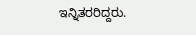ಇನ್ನಿತರರಿದ್ದರು.